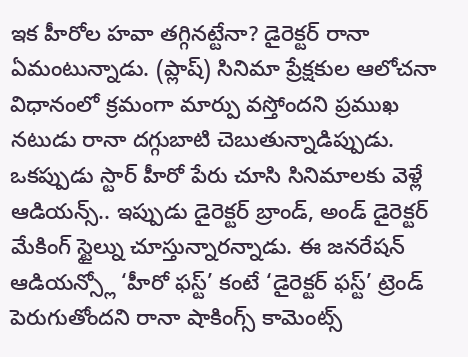ఇక హీరోల హవా తగ్గినట్టేనా? డైరెక్టర్ రానా ఏమంటున్నాడు. (ప్లాష్) సినిమా ప్రేక్షకుల ఆలోచనా విధానంలో క్రమంగా మార్పు వస్తోందని ప్రముఖ నటుడు రానా దగ్గుబాటి చెబుతున్నాడిప్పుడు. ఒకప్పుడు స్టార్ హీరో పేరు చూసి సినిమాలకు వెళ్లే ఆడియన్స్.. ఇప్పుడు డైరెక్టర్ బ్రాండ్, అండ్ డైరెక్టర్ మేకింగ్ స్టైల్ను చూస్తున్నారన్నాడు. ఈ జనరేషన్ ఆడియన్స్లో ‘హీరో ఫస్ట్’ కంటే ‘డైరెక్టర్ ఫస్ట్’ ట్రెండ్ పెరుగుతోందని రానా షాకింగ్స్ కామెంట్స్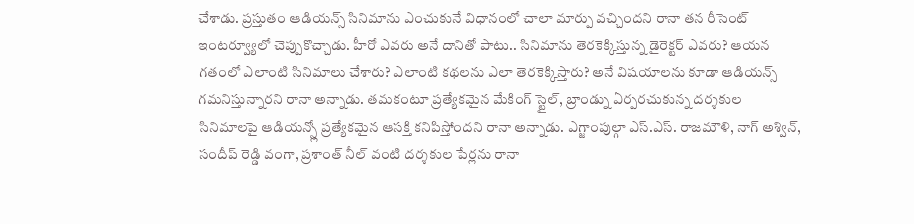చేశాడు. ప్రస్తుతం ఆడియన్స్ సినిమాను ఎంచుకునే విధానంలో చాలా మార్పు వచ్చిందని రానా తన రీసెంట్ ఇంటర్వ్యూలో చెప్పుకొచ్చాడు. హీరో ఎవరు అనే దానితో పాటు.. సినిమాను తెరకెక్కిస్తున్న డైరెక్టర్ ఎవరు? ఆయన గతంలో ఎలాంటి సినిమాలు చేశారు? ఎలాంటి కథలను ఎలా తెరకెక్కిస్తారు? అనే విషయాలను కూడా ఆడియన్స్ గమనిస్తున్నారని రానా అన్నాడు. తమకంటూ ప్రత్యేకమైన మేకింగ్ స్టైల్, బ్రాండ్ను ఏర్పరచుకున్న దర్శకుల సినిమాలపై ఆడియన్స్లో ప్రత్యేకమైన ఆసక్తి కనిపిస్తోందని రానా అన్నాడు. ఎగ్జాంపుల్గా ఎస్.ఎస్. రాజమౌళి, నాగ్ అశ్విన్, సందీప్ రెడ్డి వంగా, ప్రశాంత్ నీల్ వంటి దర్శకుల పేర్లను రానా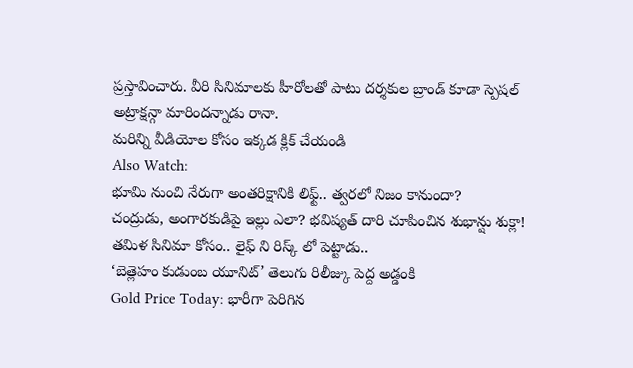ప్రస్తావించారు. వీరి సినిమాలకు హీరోలతో పాటు దర్శకుల బ్రాండ్ కూడా స్పెషల్ అట్రాక్షన్గా మారిందన్నాడు రానా.
మరిన్ని వీడియోల కోసం ఇక్కడ క్లిక్ చేయండి
Also Watch:
భూమి నుంచి నేరుగా అంతరిక్షానికి లిఫ్ట్.. త్వరలో నిజం కానుందా?
చంద్రుడు, అంగారకుడిపై ఇల్లు ఎలా? భవిష్యత్ దారి చూపించిన శుభాన్షు శుక్లా!
తమిళ సినిమా కోసం.. లైఫ్ ని రిస్క్ లో పెట్టాడు..
‘బెత్లెహం కుడుంబ యూనిట్’ తెలుగు రిలీజ్కు పెద్ద అడ్డంకి
Gold Price Today: భారీగా పెరిగిన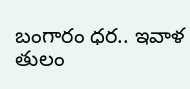బంగారం ధర.. ఇవాళ తులం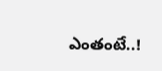ఎంతంటే..!